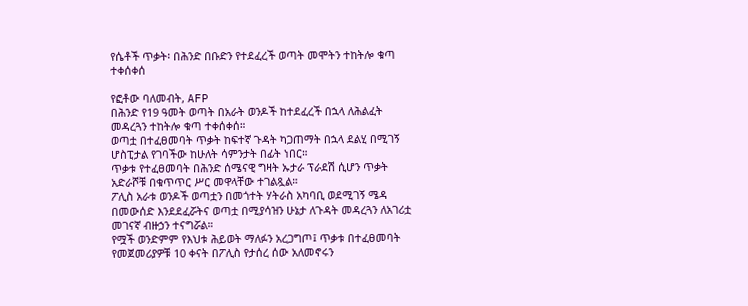የሴቶች ጥቃት፡ በሕንድ በቡድን የተደፈረች ወጣት መሞትን ተከትሎ ቁጣ ተቀሰቀሰ

የፎቶው ባለመብት, AFP
በሕንድ የ19 ዓመት ወጣት በአራት ወንዶች ከተደፈረች በኋላ ለሕልፈት መዳረጓን ተከትሎ ቁጣ ተቀሰቀሰ።
ወጣቷ በተፈፀመባት ጥቃት ከፍተኛ ጉዳት ካጋጠማት በኋላ ደልሂ በሚገኝ ሆስፒታል የገባችው ከሁለት ሳምንታት በፊት ነበር።
ጥቃቱ የተፈፀመባት በሕንድ ሰሜናዊ ግዛት ኡታራ ፕራደሽ ሲሆን ጥቃት አድራሾቹ በቁጥጥር ሥር መዋላቸው ተገልጿል።
ፖሊስ አራቱ ወንዶች ወጣቷን በመጎተት ሃትራስ አካባቢ ወደሚገኝ ሜዳ በመውሰድ እንደደፈሯትና ወጣቷ በሚያሳዝን ሁኔታ ለጉዳት መዳረጓን ለአገሪቷ መገናኛ ብዙኃን ተናግሯል።
የሟች ወንድምም የእህቱ ሕይወት ማለፉን አረጋግጦ፤ ጥቃቱ በተፈፀመባት የመጀመሪያዎቹ 10 ቀናት በፖሊስ የታሰረ ሰው አለመኖሩን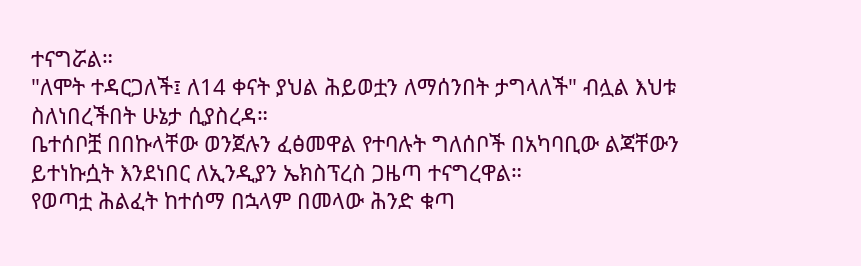ተናግሯል።
"ለሞት ተዳርጋለች፤ ለ14 ቀናት ያህል ሕይወቷን ለማሰንበት ታግላለች" ብሏል እህቱ ስለነበረችበት ሁኔታ ሲያስረዳ።
ቤተሰቦቿ በበኩላቸው ወንጀሉን ፈፅመዋል የተባሉት ግለሰቦች በአካባቢው ልጃቸውን ይተነኩሷት እንደነበር ለኢንዲያን ኤክስፕረስ ጋዜጣ ተናግረዋል።
የወጣቷ ሕልፈት ከተሰማ በኋላም በመላው ሕንድ ቁጣ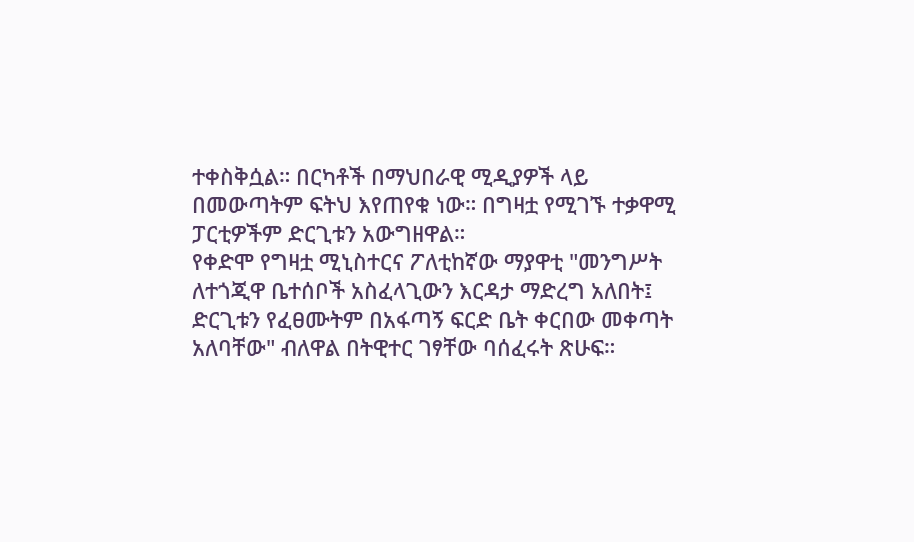ተቀስቅሷል። በርካቶች በማህበራዊ ሚዲያዎች ላይ በመውጣትም ፍትህ እየጠየቁ ነው። በግዛቷ የሚገኙ ተቃዋሚ ፓርቲዎችም ድርጊቱን አውግዘዋል።
የቀድሞ የግዛቷ ሚኒስተርና ፖለቲከኛው ማያዋቲ "መንግሥት ለተጎጂዋ ቤተሰቦች አስፈላጊውን እርዳታ ማድረግ አለበት፤ ድርጊቱን የፈፀሙትም በአፋጣኝ ፍርድ ቤት ቀርበው መቀጣት አለባቸው" ብለዋል በትዊተር ገፃቸው ባሰፈሩት ጽሁፍ።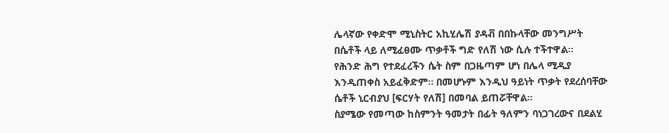ሌላኛው የቀድሞ ሚኒስትር አኪሂሌሽ ያዳቭ በበኩላቸው መንግሥት በሴቶች ላይ ለሚፈፀሙ ጥቃቶች ግድ የለሽ ነው ሲሉ ተችተዋል።
የሕንድ ሕግ የተደፈረችን ሴት ስም በጋዜጣም ሆነ በሌላ ሚዲያ እንዲጠቀስ አይፈቅድም። በመሆኑም እንዲህ ዓይነት ጥቃት የደረሰባቸው ሴቶች ኒርብያህ [ፍርሃት የለሽ] በመባል ይጠሯቸዋል።
ስያሜው የመጣው ከስምንት ዓመታት በፊት ዓለምን ባነጋገረውና በደልሂ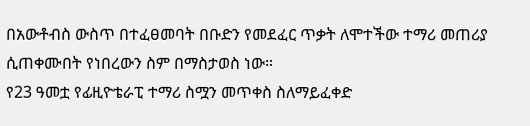በአውቶብስ ውስጥ በተፈፀመባት በቡድን የመደፈር ጥቃት ለሞተችው ተማሪ መጠሪያ ሲጠቀሙበት የነበረውን ስም በማስታወስ ነው።
የ23 ዓመቷ የፊዚዮቴራፒ ተማሪ ስሟን መጥቀስ ስለማይፈቀድ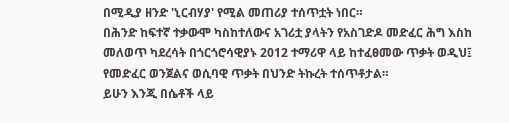በሚዲያ ዘንድ 'ኒርብሃያ' የሚል መጠሪያ ተሰጥቷት ነበር።
በሕንድ ከፍተኛ ተቃውሞ ካስከተለውና አገሪቷ ያላትን የአስገድዶ መድፈር ሕግ እስከ መለወጥ ካደረሳት በጎርጎሮሳዊያኑ 2012 ተማሪዋ ላይ ከተፈፀመው ጥቃት ወዲህ፤ የመድፈር ወንጀልና ወሲባዊ ጥቃት በህንድ ትኩረት ተሰጥቶታል።
ይሁን እንጂ በሴቶች ላይ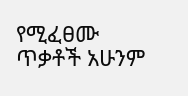የሚፈፀሙ ጥቃቶች አሁንም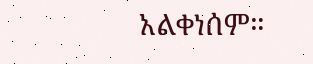አልቀነሰም።